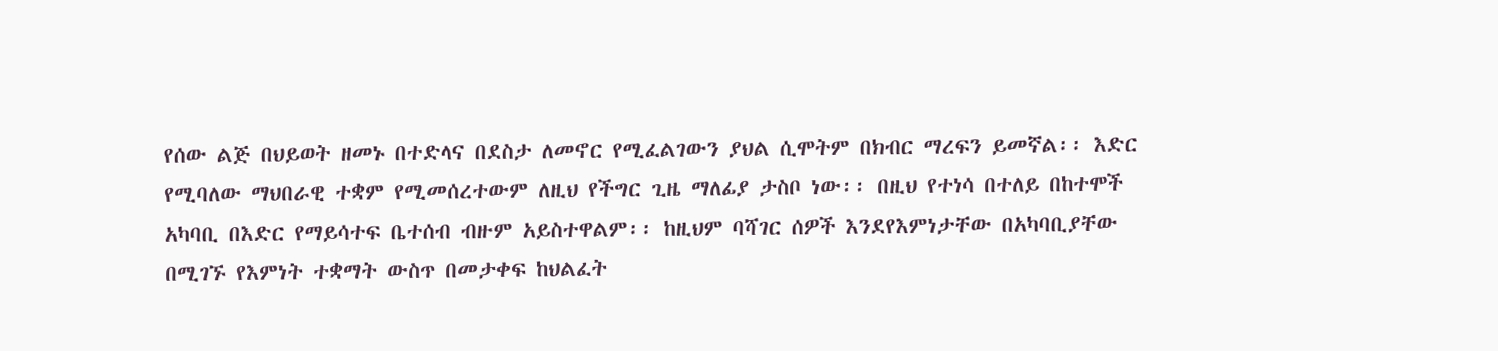የሰው ልጅ በህይወት ዘመኑ በተድላና በደስታ ለመኖር የሚፈልገውን ያህል ሲሞትም በክብር ማረፍን ይመኛል፡፡ እድር የሚባለው ማህበራዊ ተቋም የሚመሰረተውም ለዚህ የችግር ጊዜ ማለፊያ ታስቦ ነው፡፡ በዚህ የተነሳ በተለይ በከተሞች አካባቢ በእድር የማይሳተፍ ቤተሰብ ብዙም አይስተዋልም፡፡ ከዚህም ባሻገር ሰዎች እንደየእምነታቸው በአካባቢያቸው በሚገኙ የእምነት ተቋማት ውስጥ በመታቀፍ ከህልፈት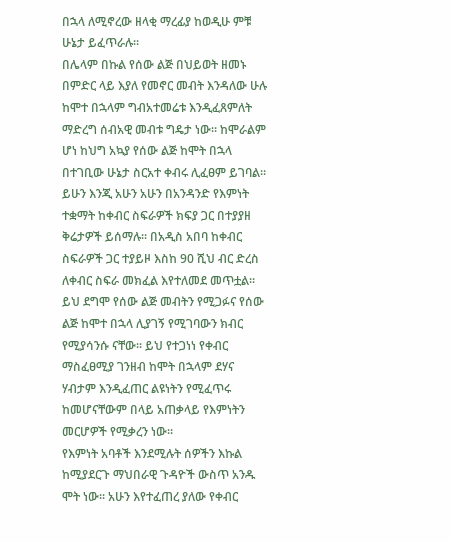በኋላ ለሚኖረው ዘላቂ ማረፊያ ከወዲሁ ምቹ ሁኔታ ይፈጥራሉ፡፡
በሌላም በኩል የሰው ልጅ በህይወት ዘመኑ በምድር ላይ እያለ የመኖር መብት እንዳለው ሁሉ ከሞተ በኋላም ግብአተመሬቱ እንዲፈጸምለት ማድረግ ሰብአዊ መብቱ ግዴታ ነው፡፡ ከሞራልም ሆነ ከህግ አኳያ የሰው ልጅ ከሞት በኋላ በተገቢው ሁኔታ ስርአተ ቀብሩ ሊፈፀም ይገባል፡፡
ይሁን እንጂ አሁን አሁን በአንዳንድ የእምነት ተቋማት ከቀብር ስፍራዎች ክፍያ ጋር በተያያዘ ቅሬታዎች ይሰማሉ፡፡ በአዲስ አበባ ከቀብር ስፍራዎች ጋር ተያይዞ እስከ 90 ሺህ ብር ድረስ ለቀብር ስፍራ መክፈል እየተለመደ መጥቷል፡፡ ይህ ደግሞ የሰው ልጅ መብትን የሚጋፉና የሰው ልጅ ከሞተ በኋላ ሊያገኝ የሚገባውን ክብር የሚያሳንሱ ናቸው፡፡ ይህ የተጋነነ የቀብር ማስፈፀሚያ ገንዘብ ከሞት በኋላም ደሃና ሃብታም እንዲፈጠር ልዩነትን የሚፈጥሩ ከመሆናቸውም በላይ አጠቃላይ የእምነትን መርሆዎች የሚቃረን ነው፡፡
የእምነት አባቶች እንደሚሉት ሰዎችን እኩል ከሚያደርጉ ማህበራዊ ጉዳዮች ውስጥ አንዱ ሞት ነው፡፡ አሁን እየተፈጠረ ያለው የቀብር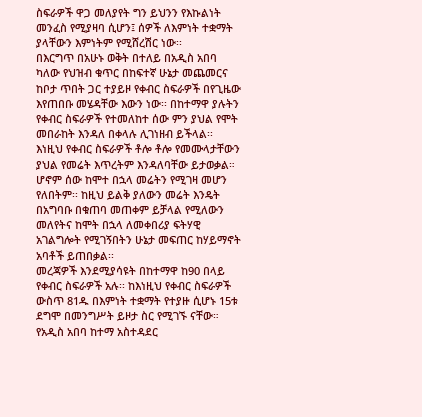ስፍራዎች ዋጋ መለያየት ግን ይህንን የእኩልነት መንፈስ የሚያዛባ ሲሆን፤ ሰዎች ለእምነት ተቋማት ያላቸውን እምነትም የሚሸረሽር ነው፡፡
በእርግጥ በአሁኑ ወቅት በተለይ በአዲስ አበባ ካለው የህዝብ ቁጥር በከፍተኛ ሁኔታ መጨመርና ከቦታ ጥበት ጋር ተያይዞ የቀብር ስፍራዎች በየጊዜው እየጠበቡ መሄዳቸው እውን ነው፡፡ በከተማዋ ያሉትን የቀብር ስፍራዎች የተመለከተ ሰው ምን ያህል የሞት መበራከት እንዳለ በቀላሉ ሊገነዘብ ይችላል፡፡
እነዚህ የቀብር ስፍራዎች ቶሎ ቶሎ የመሙላታቸውን ያህል የመሬት እጥረትም እንዳለባቸው ይታወቃል። ሆኖም ሰው ከሞተ በኋላ መሬትን የሚገዛ መሆን የለበትም፡፡ ከዚህ ይልቅ ያለውን መሬት እንዴት በአግባቡ በቁጠባ መጠቀም ይቻላል የሚለውን መለየትና ከሞት በኋላ ለመቀበሪያ ፍትሃዊ አገልግሎት የሚገኝበትን ሁኔታ መፍጠር ከሃይማኖት አባቶች ይጠበቃል፡፡
መረጃዎች እንደሚያሳዩት በከተማዋ ከ90 በላይ የቀብር ስፍራዎች አሉ፡፡ ከእነዚህ የቀብር ስፍራዎች ውስጥ 81ዱ በእምነት ተቋማት የተያዙ ሲሆኑ 15ቱ ደግሞ በመንግሥት ይዞታ ስር የሚገኙ ናቸው። የአዲስ አበባ ከተማ አስተዳደር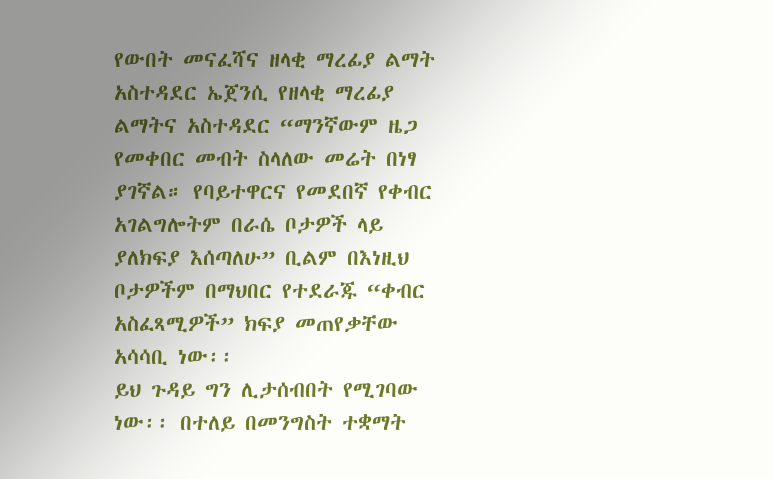የውበት መናፈሻና ዘላቂ ማረፊያ ልማት አስተዳደር ኤጀንሲ የዘላቂ ማረፊያ ልማትና አስተዳደር “ማንኛውም ዜጋ የመቀበር መብት ስላለው መሬት በነፃ ያገኛል። የባይተዋርና የመደበኛ የቀብር አገልግሎትም በራሴ ቦታዎች ላይ ያለክፍያ እሰጣለሁ” ቢልም በእነዚህ ቦታዎችም በማህበር የተደራጁ “ቀብር አስፈጻሚዎች” ክፍያ መጠየቃቸው አሳሳቢ ነው፡፡
ይህ ጉዳይ ግን ሊታሰብበት የሚገባው ነው፡፡ በተለይ በመንግስት ተቋማት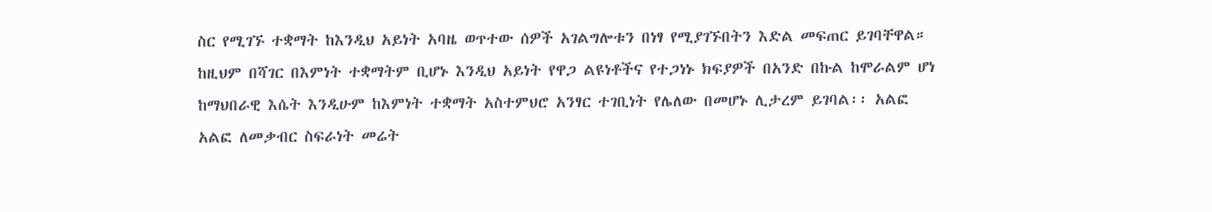ስር የሚገኙ ተቋማት ከእንዲህ አይነት አባዜ ወጥተው ሰዎች አገልግሎቱን በነፃ የሚያገኙበትን እድል መፍጠር ይገባቸዋል።
ከዚህም በሻገር በእምነት ተቋማትም ቢሆኑ እንዲህ አይነት የዋጋ ልዩነቶችና የተጋነኑ ክፍያዎች በአንድ በኩል ከሞራልም ሆነ ከማህበራዊ እሴት እንዲሁም ከእምነት ተቋማት አስተምህሮ አንፃር ተገቢነት የሌለው በመሆኑ ሊታረም ይገባል፡፡ አልፎ አልፎ ለመቃብር ስፍራነት መሬት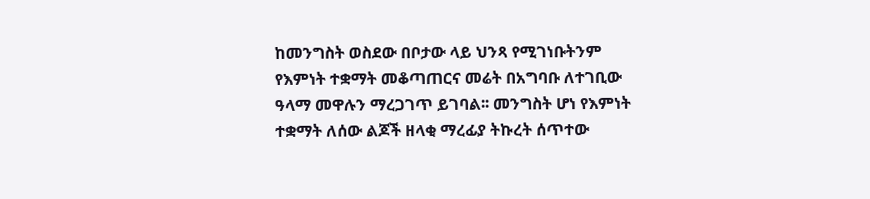ከመንግስት ወስደው በቦታው ላይ ህንጻ የሚገነቡትንም የእምነት ተቋማት መቆጣጠርና መሬት በአግባቡ ለተገቢው ዓላማ መዋሉን ማረጋገጥ ይገባል፡፡ መንግስት ሆነ የእምነት ተቋማት ለሰው ልጆች ዘላቂ ማረፊያ ትኩረት ሰጥተው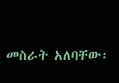መስራት አለባቸው፡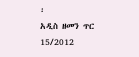፡
አዲስ ዘመን ጥር 15/2012